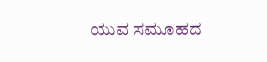ಯುವ ಸಮೂಹದ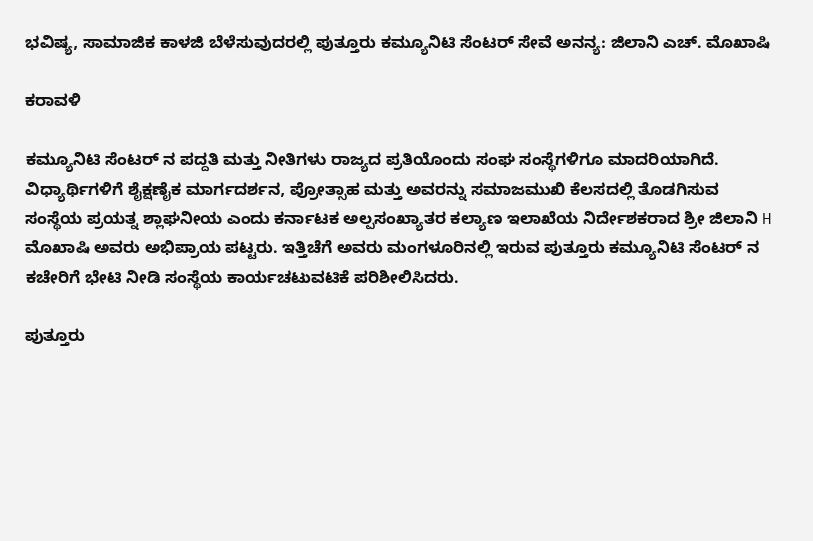ಭವಿಷ್ಯ, ಸಾಮಾಜಿಕ ಕಾಳಜಿ ಬೆಳೆಸುವುದರಲ್ಲಿ ಪುತ್ತೂರು ಕಮ್ಯೂನಿಟಿ ಸೆಂಟರ್ ಸೇವೆ ಅನನ್ಯ: ಜಿಲಾನಿ ಎಚ್. ಮೊಖಾಷಿ

ಕರಾವಳಿ

ಕಮ್ಯೂನಿಟಿ ಸೆಂಟರ್ ನ ಪದ್ದತಿ ಮತ್ತು ನೀತಿಗಳು ರಾಜ್ಯದ ಪ್ರತಿಯೊಂದು ಸಂಘ ಸಂಸ್ಥೆಗಳಿಗೂ ಮಾದರಿಯಾಗಿದೆ. ವಿಧ್ಯಾರ್ಥಿಗಳಿಗೆ ಶೈಕ್ಷಣೈಕ ಮಾರ್ಗದರ್ಶನ, ಪ್ರೋತ್ಸಾಹ ಮತ್ತು ಅವರನ್ನು ಸಮಾಜಮುಖಿ ಕೆಲಸದಲ್ಲಿ ತೊಡಗಿಸುವ ಸಂಸ್ಥೆಯ ಪ್ರಯತ್ನ ಶ್ಲಾಘನೀಯ ಎಂದು ಕರ್ನಾಟಕ ಅಲ್ಪಸಂಖ್ಯಾತರ ಕಲ್ಯಾಣ ಇಲಾಖೆಯ ನಿರ್ದೇಶಕರಾದ ಶ್ರೀ ಜಿಲಾನಿ H ಮೊಖಾಷಿ ಅವರು ಅಭಿಪ್ರಾಯ ಪಟ್ಟರು. ಇತ್ತಿಚೆಗೆ ಅವರು ಮಂಗಳೂರಿನಲ್ಲಿ ಇರುವ ಪುತ್ತೂರು ಕಮ್ಯೂನಿಟಿ ಸೆಂಟರ್ ನ ಕಚೇರಿಗೆ ಭೇಟಿ ನೀಡಿ ಸಂಸ್ಥೆಯ ಕಾರ್ಯಚಟುವಟಿಕೆ ಪರಿಶೀಲಿಸಿದರು.

ಪುತ್ತೂರು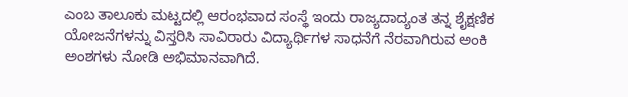ಎಂಬ ತಾಲೂಕು ಮಟ್ಟದಲ್ಲಿ ಆರಂಭವಾದ ಸಂಸ್ಥೆ ಇಂದು ರಾಜ್ಯದಾದ್ಯಂತ ತನ್ನ ಶೈಕ್ಷಣಿಕ ಯೋಜನೆಗಳನ್ನು ವಿಸ್ತರಿಸಿ ಸಾವಿರಾರು ವಿದ್ಯಾರ್ಥಿಗಳ ಸಾಧನೆಗೆ ನೆರವಾಗಿರುವ ಅಂಕಿ ಅಂಶಗಳು ನೋಡಿ ಅಭಿಮಾನವಾಗಿದೆ.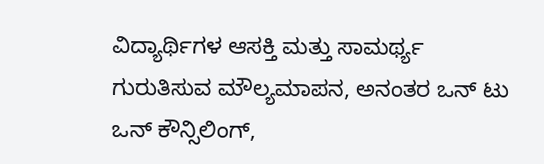ವಿದ್ಯಾರ್ಥಿಗಳ ಆಸಕ್ತಿ ಮತ್ತು ಸಾಮರ್ಥ್ಯ ಗುರುತಿಸುವ ಮೌಲ್ಯಮಾಪನ, ಅನಂತರ ಒನ್ ಟು ಒನ್ ಕೌನ್ಸಿಲಿಂಗ್,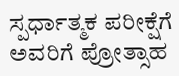ಸ್ಪರ್ಧಾತ್ಮಕ ಪರೀಕ್ಷೆಗೆ ಅವರಿಗೆ ಪ್ರೋತ್ಸಾಹ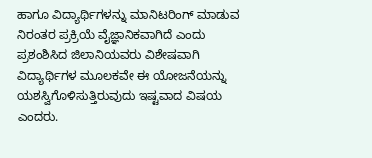ಹಾಗೂ ವಿದ್ಯಾರ್ಥಿಗಳನ್ನು ಮಾನಿಟರಿಂಗ್ ಮಾಡುವ ನಿರಂತರ ಪ್ರಕ್ರಿಯೆ ವೈಜ್ಞಾನಿಕವಾಗಿದೆ ಎಂದು ಪ್ರಶಂಶಿಸಿದ ಜಿಲಾನಿಯವರು ವಿಶೇಷವಾಗಿ ವಿದ್ಯಾರ್ಥಿಗಳ ಮೂಲಕವೇ ಈ ಯೋಜನೆಯನ್ನು ಯಶಸ್ವಿಗೊಳಿಸುತ್ತಿರುವುದು ಇಷ್ಟವಾದ ವಿಷಯ ಎಂದರು.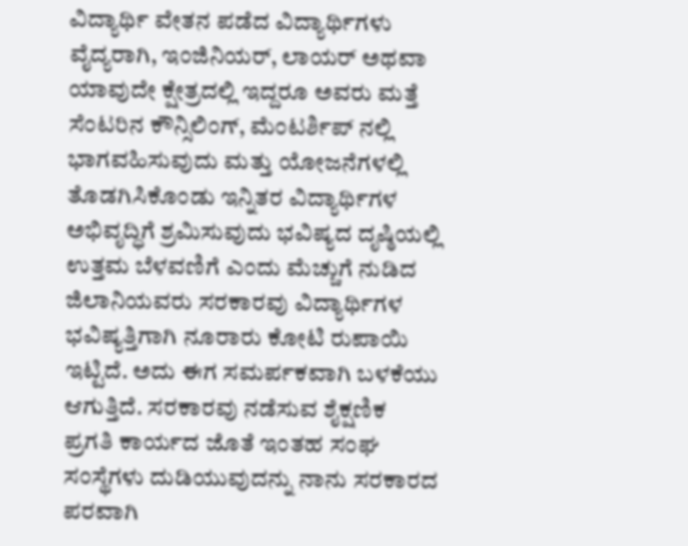ವಿದ್ಯಾರ್ಥಿ ವೇತನ ಪಡೆದ ವಿದ್ಯಾರ್ಥಿಗಳು ವೈದ್ಯರಾಗಿ, ಇಂಜಿನಿಯರ್, ಲಾಯರ್ ಅಥವಾ ಯಾವುದೇ ಕ್ಷೇತ್ರದಲ್ಲಿ ಇದ್ದರೂ ಅವರು ಮತ್ತೆ ಸೆಂಟರಿನ ಕೌನ್ಸಿಲಿಂಗ್, ಮೆಂಟರ್ಶಿಪ್ ನಲ್ಲಿ ಭಾಗವಹಿಸುವುದು ಮತ್ತು ಯೋಜನೆಗಳಲ್ಲಿ ತೊಡಗಿಸಿಕೊಂಡು ಇನ್ನಿತರ ವಿದ್ಯಾರ್ಥಿಗಳ ಅಭಿವೃದ್ಧಿಗೆ ಶ್ರಮಿಸುವುದು ಭವಿಷ್ಯದ ದೃಷ್ಠಿಯಲ್ಲಿ ಉತ್ತಮ ಬೆಳವಣಿಗೆ ಎಂದು ಮೆಚ್ಚುಗೆ ನುಡಿದ ಜಿಲಾನಿಯವರು ಸರಕಾರವು ವಿದ್ಯಾರ್ಥಿಗಳ ಭವಿಷ್ಯತ್ತಿಗಾಗಿ ನೂರಾರು ಕೋಟಿ ರುಪಾಯಿ ಇಟ್ಟಿದೆ. ಅದು ಈಗ ಸಮರ್ಪಕವಾಗಿ ಬಳಕೆಯು ಆಗುತ್ತಿದೆ. ಸರಕಾರವು ನಡೆಸುವ ಶೈಕ್ಷಣಿಕ ಪ್ರಗತಿ ಕಾರ್ಯದ ಜೊತೆ ಇಂತಹ ಸಂಘ ಸಂಸ್ಥೆಗಳು ದುಡಿಯುವುದನ್ನು ನಾನು ಸರಕಾರದ ಪರವಾಗಿ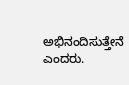ಅಭಿನಂದಿಸುತ್ತೇನೆ ಎಂದರು.